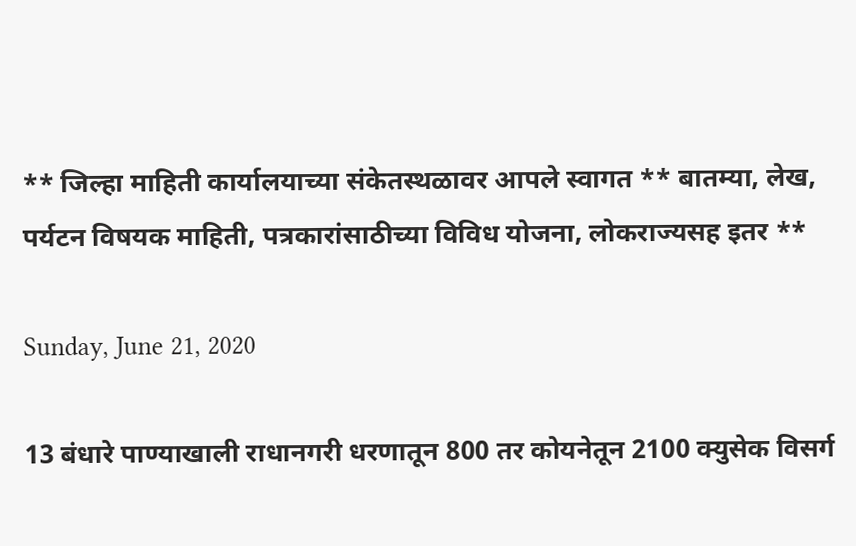** जिल्हा माहिती कार्यालयाच्या संकेतस्थळावर आपले स्वागत ** बातम्या, लेख, पर्यटन विषयक माहिती, पत्रकारांसाठीच्या विविध योजना, लोकराज्यसह इतर **

Sunday, June 21, 2020

13 बंधारे पाण्याखाली राधानगरी धरणातून 800 तर कोयनेतून 2100 क्युसेक विसर्ग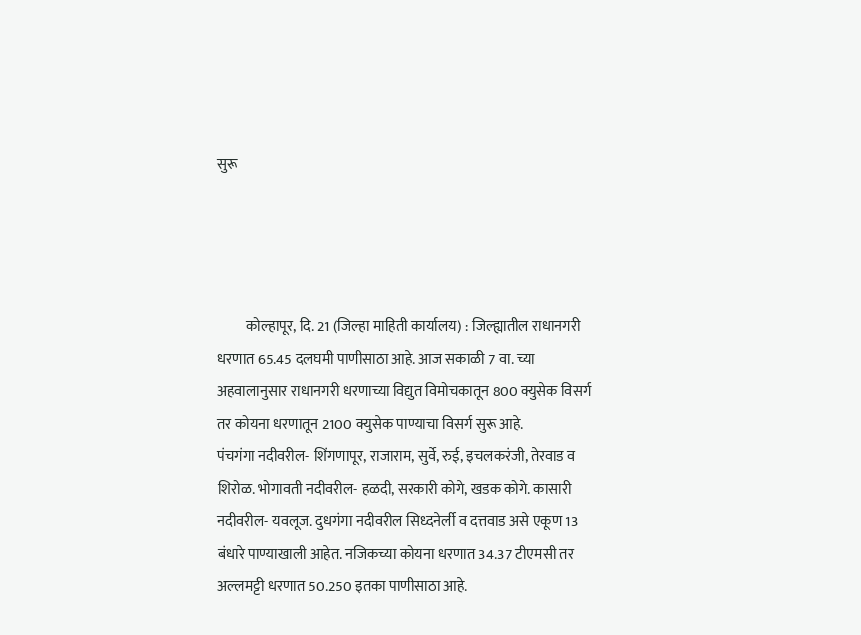सुरू




          कोल्हापूर, दि. 21 (जिल्हा माहिती कार्यालय) : जिल्ह्यातील राधानगरी धरणात 65.45 दलघमी पाणीसाठा आहे. आज सकाळी 7 वा. च्या अहवालानुसार राधानगरी धरणाच्या विद्युत विमोचकातून 800 क्युसेक विसर्ग तर कोयना धरणातून 2100 क्युसेक पाण्याचा विसर्ग सुरू आहे.
पंचगंगा नदीवरील- शिंगणापूर, राजाराम, सुर्वे, रुई, इचलकरंजी, तेरवाड व शिरोळ. भोगावती नदीवरील- हळदी, सरकारी कोगे, खडक कोगे. कासारी नदीवरील- यवलूज. दुधगंगा नदीवरील सिध्दनेर्ली व दत्तवाड असे एकूण 13 बंधारे पाण्याखाली आहेत. नजिकच्या कोयना धरणात 34.37 टीएमसी तर अल्लमट्टी धरणात 50.250 इतका पाणीसाठा आहे.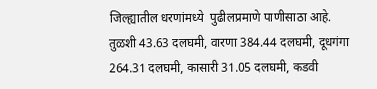जिल्ह्यातील धरणांमध्ये  पुढीलप्रमाणे पाणीसाठा आहे. तुळशी 43.63 दलघमी, वारणा 384.44 दलघमी, दूधगंगा 264.31 दलघमी, कासारी 31.05 दलघमी, कडवी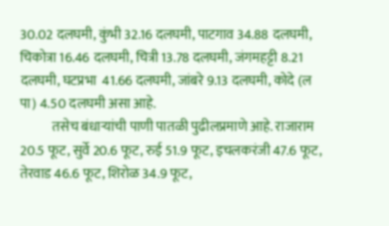30.02 दलघमी, कुंभी 32.16 दलघमी, पाटगाव 34.88 दलघमी, चिकोत्रा 16.46 दलघमी, चित्री 13.78 दलघमी, जंगमहट्टी 8.21 दलघमी, घटप्रभा  41.66 दलघमी, जांबरे 9.13 दलघमी, कोदे (ल पा) 4.50 दलघमी असा आहे.
            तसेच बंधाऱ्यांची पाणी पातळी पुढीलप्रमाणे आहे. राजाराम 20.5 फूट, सुर्वे 20.6 फूट, रुई 51.9 फूट, इचलकरंजी 47.6 फूट, तेरवाड 46.6 फूट, शिरोळ 34.9 फूट,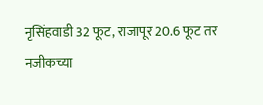नृसिंहवाडी 32 फूट, राजापूर 20.6 फूट तर नजीकच्या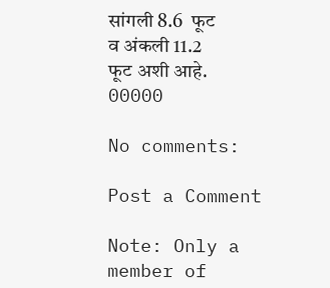सांगली 8.6  फूट व अंकली 11.2  फूट अशी आहे.
00000

No comments:

Post a Comment

Note: Only a member of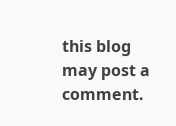this blog may post a comment.